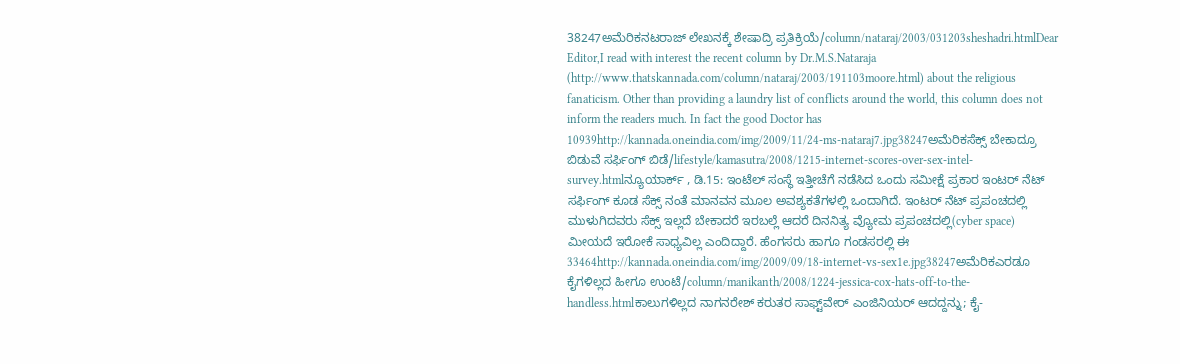38247ಅಮೆರಿಕನಟರಾಜ್ ಲೇಖನಕ್ಕೆ ಶೇಷಾದ್ರಿ ಪ್ರತಿಕ್ರಿಯೆ/column/nataraj/2003/031203sheshadri.htmlDear Editor,I read with interest the recent column by Dr.M.S.Nataraja (http://www.thatskannada.com/column/nataraj/2003/191103moore.html) about the religious fanaticism. Other than providing a laundry list of conflicts around the world, this column does not inform the readers much. In fact the good Doctor has 10939http://kannada.oneindia.com/img/2009/11/24-ms-nataraj7.jpg38247ಅಮೆರಿಕಸೆಕ್ಸ್ ಬೇಕಾದ್ರೂ ಬಿಡುವೆ ಸರ್ಫಿಂಗ್ ಬಿಡೆ/lifestyle/kamasutra/2008/1215-internet-scores-over-sex-intel-survey.htmlನ್ಯೂಯಾರ್ಕ್ , ಡಿ.15: ಇಂಟೆಲ್ ಸಂಸ್ಥೆ ಇತ್ತೀಚೆಗೆ ನಡೆಸಿದ ಒಂದು ಸಮೀಕ್ಷೆ ಪ್ರಕಾರ ಇಂಟರ್ ನೆಟ್ ಸರ್ಫಿಂಗ್ ಕೂಡ ಸೆಕ್ಸ್ ನಂತೆ ಮಾನವನ ಮೂಲ ಅವಶ್ಯಕತೆಗಳಲ್ಲಿ ಒಂದಾಗಿದೆ. ಇಂಟರ್ ನೆಟ್ ಪ್ರಪಂಚದಲ್ಲಿ ಮುಳುಗಿದವರು ಸೆಕ್ಸ್ ಇಲ್ಲದೆ ಬೇಕಾದರೆ ಇರಬಲ್ಲೆ ಆದರೆ ದಿನನಿತ್ಯ ವ್ಯೋಮ ಪ್ರಪಂಚದಲ್ಲಿ(cyber space) ಮೀಯದೆ ಇರೋಕೆ ಸಾಧ್ಯವಿಲ್ಲ ಎಂದಿದ್ದಾರೆ. ಹೆಂಗಸರು ಹಾಗೂ ಗಂಡಸರಲ್ಲಿ ಈ 33464http://kannada.oneindia.com/img/2009/09/18-internet-vs-sex1e.jpg38247ಅಮೆರಿಕಎರಡೂ ಕೈಗಳಿಲ್ಲದ ಹೀಗೂ ಉಂಟೆ/column/manikanth/2008/1224-jessica-cox-hats-off-to-the-handless.htmlಕಾಲುಗಳಿಲ್ಲದ ನಾಗನರೇಶ್ ಕರುತರ ಸಾಫ್ಟ್‌ವೇರ್ ಎಂಜಿನಿಯರ್ ಆದದ್ದನ್ನು; ಕೈ-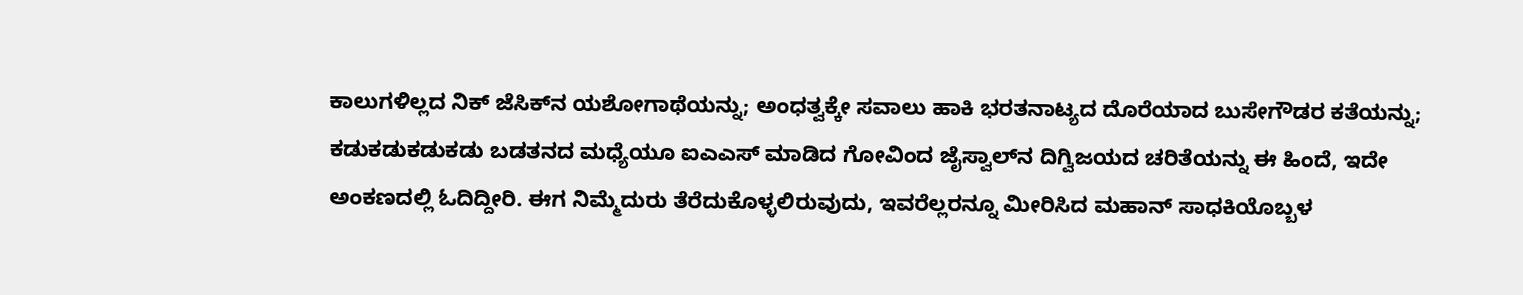ಕಾಲುಗಳಿಲ್ಲದ ನಿಕ್ ಜೆಸಿಕ್‌ನ ಯಶೋಗಾಥೆಯನ್ನು; ಅಂಧತ್ವಕ್ಕೇ ಸವಾಲು ಹಾಕಿ ಭರತನಾಟ್ಯದ ದೊರೆಯಾದ ಬುಸೇಗೌಡರ ಕತೆಯನ್ನು; ಕಡುಕಡುಕಡುಕಡು ಬಡತನದ ಮಧ್ಯೆಯೂ ಐಎಎಸ್ ಮಾಡಿದ ಗೋವಿಂದ ಜೈಸ್ವಾಲ್‌ನ ದಿಗ್ವಿಜಯದ ಚರಿತೆಯನ್ನು ಈ ಹಿಂದೆ, ಇದೇ ಅಂಕಣದಲ್ಲಿ ಓದಿದ್ದೀರಿ. ಈಗ ನಿಮ್ಮೆದುರು ತೆರೆದುಕೊಳ್ಳಲಿರುವುದು, ಇವರೆಲ್ಲರನ್ನೂ ಮೀರಿಸಿದ ಮಹಾನ್ ಸಾಧಕಿಯೊಬ್ಬಳ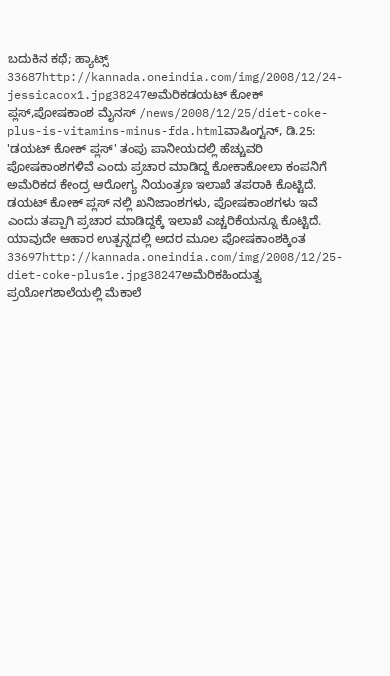ಬದುಕಿನ ಕಥೆ; ಹ್ಯಾಟ್ಸ್ 33687http://kannada.oneindia.com/img/2008/12/24-jessicacox1.jpg38247ಅಮೆರಿಕಡಯಟ್ ಕೋಕ್ ಪ್ಲಸ್,ಪೋಷಕಾಂಶ ಮೈನಸ್ /news/2008/12/25/diet-coke-plus-is-vitamins-minus-fda.htmlವಾಷಿಂಗ್ಟನ್, ಡಿ.25: 'ಡಯಟ್ ಕೋಕ್ ಪ್ಲಸ್' ತಂಪು ಪಾನೀಯದಲ್ಲಿ ಹೆಚ್ಚುವರಿ ಪೋಷಕಾಂಶಗಳಿವೆ ಎಂದು ಪ್ರಚಾರ ಮಾಡಿದ್ದ ಕೋಕಾಕೋಲಾ ಕಂಪನಿಗೆ ಅಮೆರಿಕದ ಕೇಂದ್ರ ಆರೋಗ್ಯ ನಿಯಂತ್ರಣ ಇಲಾಖೆ ತಪರಾಕಿ ಕೊಟ್ಟಿದೆ. ಡಯಟ್ ಕೋಕ್ ಪ್ಲಸ್ ನಲ್ಲಿ ಖನಿಜಾಂಶಗಳು, ಪೋಷಕಾಂಶಗಳು ಇವೆ ಎಂದು ತಪ್ಪಾಗಿ ಪ್ರಚಾರ ಮಾಡಿದ್ದಕ್ಕೆ ಇಲಾಖೆ ಎಚ್ಚರಿಕೆಯನ್ನೂ ಕೊಟ್ಟಿದೆ. ಯಾವುದೇ ಆಹಾರ ಉತ್ಪನ್ನದಲ್ಲಿ ಅದರ ಮೂಲ ಪೋಷಕಾಂಶಕ್ಕಿಂತ 33697http://kannada.oneindia.com/img/2008/12/25-diet-coke-plus1e.jpg38247ಅಮೆರಿಕಹಿಂದುತ್ವ ಪ್ರಯೋಗಶಾಲೆಯಲ್ಲಿ ಮೆಕಾಲೆ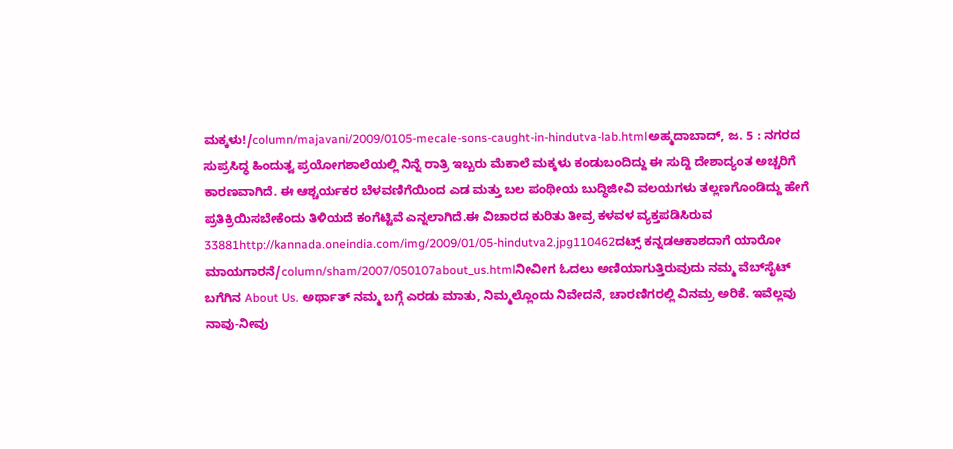ಮಕ್ಕಳು!/column/majavani/2009/0105-mecale-sons-caught-in-hindutva-lab.htmlಅಹ್ಮದಾಬಾದ್, ಜ. 5 : ನಗರದ ಸುಪ್ರಸಿದ್ಧ ಹಿಂದುತ್ವ ಪ್ರಯೋಗಶಾಲೆಯಲ್ಲಿ ನಿನ್ನೆ ರಾತ್ರಿ ಇಬ್ಬರು ಮೆಕಾಲೆ ಮಕ್ಕಳು ಕಂಡುಬಂದಿದ್ದು ಈ ಸುದ್ದಿ ದೇಶಾದ್ಯಂತ ಅಚ್ಚರಿಗೆ ಕಾರಣವಾಗಿದೆ. ಈ ಆಶ್ಚರ್ಯಕರ ಬೆಳವಣಿಗೆಯಿಂದ ಎಡ ಮತ್ತು ಬಲ ಪಂಥೀಯ ಬುದ್ಧಿಜೀವಿ ವಲಯಗಳು ತಲ್ಲಣಗೊಂಡಿದ್ದು ಹೇಗೆ ಪ್ರತಿಕ್ರಿಯಿಸಬೇಕೆಂದು ತಿಳಿಯದೆ ಕಂಗೆಟ್ಟಿವೆ ಎನ್ನಲಾಗಿದೆ.ಈ ವಿಚಾರದ ಕುರಿತು ತೀವ್ರ ಕಳವಳ ವ್ಯಕ್ತಪಡಿಸಿರುವ 33881http://kannada.oneindia.com/img/2009/01/05-hindutva2.jpg110462ದಟ್ಸ್ ಕನ್ನಡಆಕಾಶದಾಗೆ ಯಾರೋ ಮಾಯಗಾರನೆ/column/sham/2007/050107about_us.htmlನೀವೀಗ ಓದಲು ಅಣಿಯಾಗುತ್ತಿರುವುದು ನಮ್ಮ ವೆಬ್‌ಸೈಟ್‌ ಬಗೆಗಿನ About Us. ಅರ್ಥಾತ್‌ ನಮ್ಮ ಬಗ್ಗೆ ಎರಡು ಮಾತು, ನಿಮ್ಮಲ್ಲೊಂದು ನಿವೇದನೆ, ಚಾರಣಿಗರಲ್ಲಿ ವಿನಮ್ರ ಅರಿಕೆ. ಇವೆಲ್ಲವು ನಾವು-ನೀವು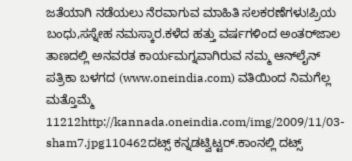ಜತೆಯಾಗಿ ನಡೆಯಲು ನೆರವಾಗುವ ಮಾಹಿತಿ ಸಲಕರಣೆಗಳು!ಪ್ರಿಯ ಬಂಧು,ಸಸ್ನೇಹ ನಮಸ್ಕಾರ.ಕಳೆದ ಹತ್ತು ವರ್ಷಗಳಿಂದ ಅಂತರ್‌ಜಾಲ ತಾಣದಲ್ಲಿ ಅನವರತ ಕಾರ್ಯಮಗ್ನವಾಗಿರುವ ನಮ್ಮ ಆನ್‌ಲೈನ್‌ ಪತ್ರಿಕಾ ಬಳಗದ (www.oneindia.com) ವತಿಯಿಂದ ನಿಮಗೆಲ್ಲ ಮತ್ತೊಮ್ಮೆ 11212http://kannada.oneindia.com/img/2009/11/03-sham7.jpg110462ದಟ್ಸ್ ಕನ್ನಡಟ್ವಿಟ್ಟರ್.ಕಾಂನಲ್ಲಿ ದಟ್ಸ್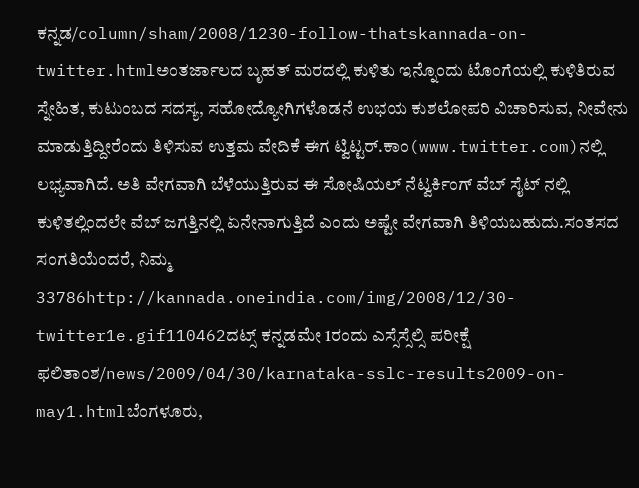ಕನ್ನಡ/column/sham/2008/1230-follow-thatskannada-on-twitter.htmlಅಂತರ್ಜಾಲದ ಬೃಹತ್ ಮರದಲ್ಲಿ ಕುಳಿತು ಇನ್ನೊಂದು ಟೊಂಗೆಯಲ್ಲಿ ಕುಳಿತಿರುವ ಸ್ನೇಹಿತ, ಕುಟುಂಬದ ಸದಸ್ಯ, ಸಹೋದ್ಯೋಗಿಗಳೊಡನೆ ಉಭಯ ಕುಶಲೋಪರಿ ವಿಚಾರಿಸುವ, ನೀವೇನು ಮಾಡುತ್ತಿದ್ದೀರೆಂದು ತಿಳಿಸುವ ಉತ್ತಮ ವೇದಿಕೆ ಈಗ ಟ್ವಿಟ್ಟರ್.ಕಾಂ(www.twitter.com)ನಲ್ಲಿ ಲಭ್ಯವಾಗಿದೆ. ಅತಿ ವೇಗವಾಗಿ ಬೆಳೆಯುತ್ತಿರುವ ಈ ಸೋಷಿಯಲ್ ನೆಟ್ವರ್ಕಿಂಗ್ ವೆಬ್ ಸೈಟ್ ನಲ್ಲಿ ಕುಳಿತಲ್ಲಿಂದಲೇ ವೆಬ್ ಜಗತ್ತಿನಲ್ಲಿ ಏನೇನಾಗುತ್ತಿದೆ ಎಂದು ಅಷ್ಟೇ ವೇಗವಾಗಿ ತಿಳಿಯಬಹುದು.ಸಂತಸದ ಸಂಗತಿಯೆಂದರೆ, ನಿಮ್ಮ 33786http://kannada.oneindia.com/img/2008/12/30-twitter1e.gif110462ದಟ್ಸ್ ಕನ್ನಡಮೇ 1ರಂದು ಎಸ್ಸೆಸ್ಸೆಲ್ಸಿ ಪರೀಕ್ಷೆ ಫಲಿತಾಂಶ/news/2009/04/30/karnataka-sslc-results2009-on-may1.htmlಬೆಂಗಳೂರು,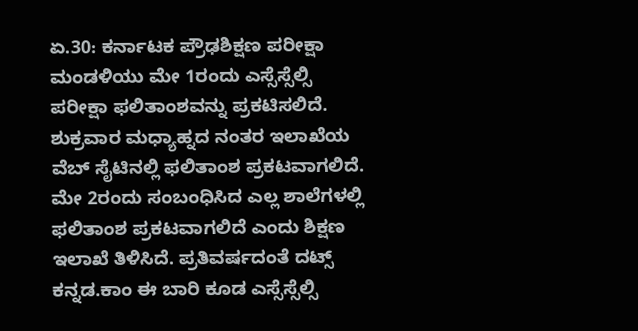ಏ.30: ಕರ್ನಾಟಕ ಪ್ರೌಢಶಿಕ್ಷಣ ಪರೀಕ್ಷಾ ಮಂಡಳಿಯು ಮೇ 1ರಂದು ಎಸ್ಸೆಸ್ಸೆಲ್ಸಿ ಪರೀಕ್ಷಾ ಫಲಿತಾಂಶವನ್ನು ಪ್ರಕಟಿಸಲಿದೆ. ಶುಕ್ರವಾರ ಮಧ್ಯಾಹ್ನದ ನಂತರ ಇಲಾಖೆಯ ವೆಬ್ ಸೈಟಿನಲ್ಲಿ ಫಲಿತಾಂಶ ಪ್ರಕಟವಾಗಲಿದೆ. ಮೇ 2ರಂದು ಸಂಬಂಧಿಸಿದ ಎಲ್ಲ ಶಾಲೆಗಳಲ್ಲಿ ಫಲಿತಾಂಶ ಪ್ರಕಟವಾಗಲಿದೆ ಎಂದು ಶಿಕ್ಷಣ ಇಲಾಖೆ ತಿಳಿಸಿದೆ. ಪ್ರತಿವರ್ಷದಂತೆ ದಟ್ಸ್ ಕನ್ನಡ.ಕಾಂ ಈ ಬಾರಿ ಕೂಡ ಎಸ್ಸೆಸ್ಸೆಲ್ಸಿ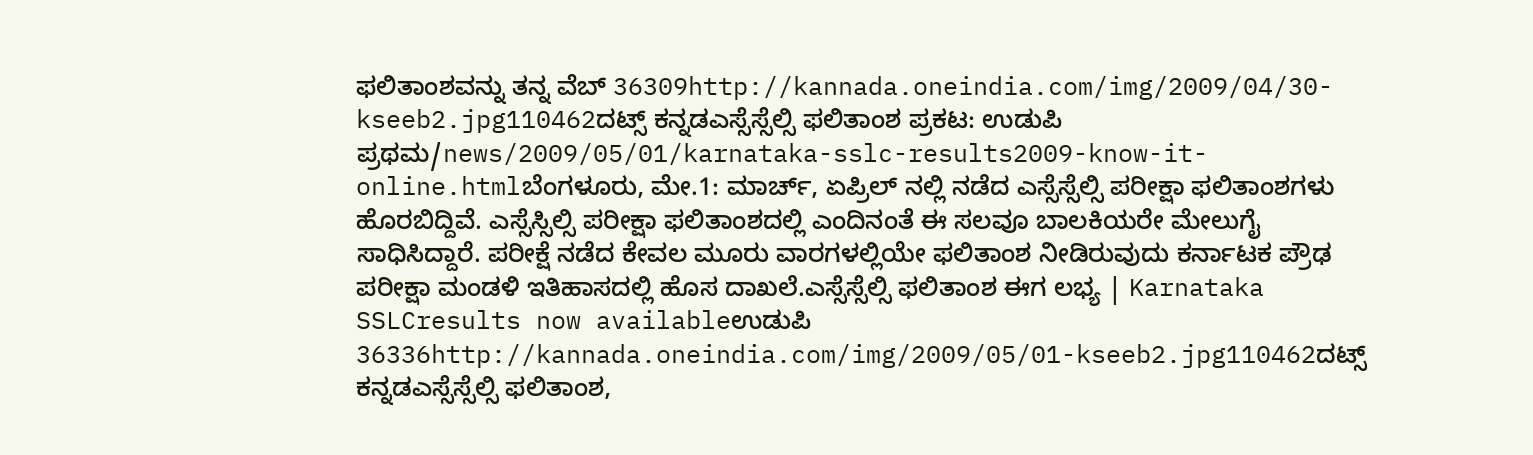ಫಲಿತಾಂಶವನ್ನು ತನ್ನ ವೆಬ್ 36309http://kannada.oneindia.com/img/2009/04/30-kseeb2.jpg110462ದಟ್ಸ್ ಕನ್ನಡಎಸ್ಸೆಸ್ಸೆಲ್ಸಿ ಫಲಿತಾಂಶ ಪ್ರಕಟ: ಉಡುಪಿ ಪ್ರಥಮ/news/2009/05/01/karnataka-sslc-results2009-know-it-online.htmlಬೆಂಗಳೂರು, ಮೇ.1: ಮಾರ್ಚ್, ಏಪ್ರಿಲ್ ನಲ್ಲಿ ನಡೆದ ಎಸ್ಸೆಸ್ಸೆಲ್ಸಿ ಪರೀಕ್ಷಾ ಫಲಿತಾಂಶಗಳು ಹೊರಬಿದ್ದಿವೆ. ಎಸ್ಸೆಸ್ಸಿಲ್ಸಿ ಪರೀಕ್ಷಾ ಫಲಿತಾಂಶದಲ್ಲಿ ಎಂದಿನಂತೆ ಈ ಸಲವೂ ಬಾಲಕಿಯರೇ ಮೇಲುಗೈ ಸಾಧಿಸಿದ್ದಾರೆ. ಪರೀಕ್ಷೆ ನಡೆದ ಕೇವಲ ಮೂರು ವಾರಗಳಲ್ಲಿಯೇ ಫಲಿತಾಂಶ ನೀಡಿರುವುದು ಕರ್ನಾಟಕ ಪ್ರೌಢ ಪರೀಕ್ಷಾ ಮಂಡಳಿ ಇತಿಹಾಸದಲ್ಲಿ ಹೊಸ ದಾಖಲೆ.ಎಸ್ಸೆಸ್ಸೆಲ್ಸಿ ಫಲಿತಾಂಶ ಈಗ ಲಭ್ಯ | Karnataka SSLCresults now availableಉಡುಪಿ 36336http://kannada.oneindia.com/img/2009/05/01-kseeb2.jpg110462ದಟ್ಸ್ ಕನ್ನಡಎಸ್ಸೆಸ್ಸೆಲ್ಸಿ ಫಲಿತಾಂಶ,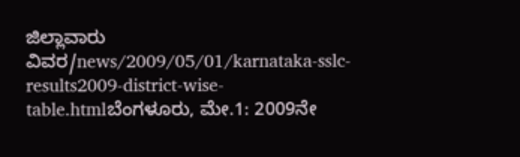ಜಿಲ್ಲಾವಾರು ವಿವರ/news/2009/05/01/karnataka-sslc-results2009-district-wise-table.htmlಬೆಂಗಳೂರು, ಮೇ.1: 2009ನೇ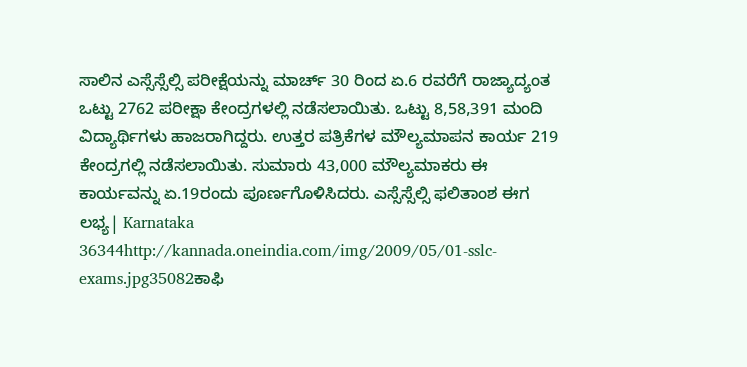ಸಾಲಿನ ಎಸ್ಸೆಸ್ಸೆಲ್ಸಿ ಪರೀಕ್ಷೆಯನ್ನು ಮಾರ್ಚ್ 30 ರಿಂದ ಏ.6 ರವರೆಗೆ ರಾಜ್ಯಾದ್ಯಂತ ಒಟ್ಟು 2762 ಪರೀಕ್ಷಾ ಕೇಂದ್ರಗಳಲ್ಲಿ ನಡೆಸಲಾಯಿತು. ಒಟ್ಟು 8,58,391 ಮಂದಿ ವಿದ್ಯಾರ್ಥಿಗಳು ಹಾಜರಾಗಿದ್ದರು. ಉತ್ತರ ಪತ್ರಿಕೆಗಳ ಮೌಲ್ಯಮಾಪನ ಕಾರ್ಯ 219 ಕೇಂದ್ರಗಲ್ಲಿ ನಡೆಸಲಾಯಿತು. ಸುಮಾರು 43,000 ಮೌಲ್ಯಮಾಕರು ಈ ಕಾರ್ಯವನ್ನು ಏ.19ರಂದು ಪೂರ್ಣಗೊಳಿಸಿದರು. ಎಸ್ಸೆಸ್ಸೆಲ್ಸಿ ಫಲಿತಾಂಶ ಈಗ ಲಭ್ಯ| Karnataka 36344http://kannada.oneindia.com/img/2009/05/01-sslc-exams.jpg35082ಕಾಫಿ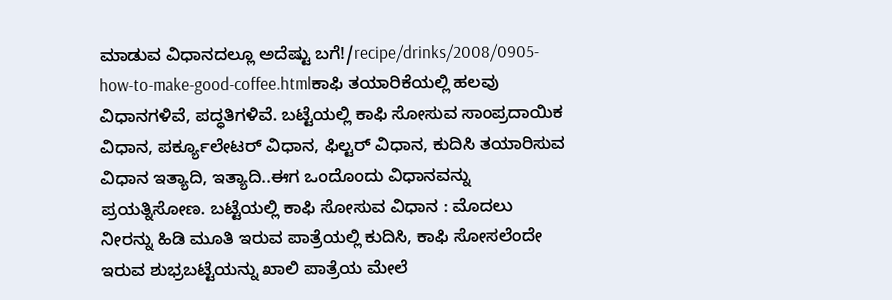ಮಾಡುವ ವಿಧಾನದಲ್ಲೂ ಅದೆಷ್ಟು ಬಗೆ!/recipe/drinks/2008/0905-how-to-make-good-coffee.htmlಕಾಫಿ ತಯಾರಿಕೆಯಲ್ಲಿ ಹಲವು ವಿಧಾನಗಳಿವೆ, ಪದ್ಧತಿಗಳಿವೆ. ಬಟ್ಟೆಯಲ್ಲಿ ಕಾಫಿ ಸೋಸುವ ಸಾಂಪ್ರದಾಯಿಕ ವಿಧಾನ, ಪರ್ಕ್ಯೂಲೇಟರ್‌ ವಿಧಾನ, ಫಿಲ್ಟರ್‌ ವಿಧಾನ, ಕುದಿಸಿ ತಯಾರಿಸುವ ವಿಧಾನ ಇತ್ಯಾದಿ, ಇತ್ಯಾದಿ..ಈಗ ಒಂದೊಂದು ವಿಧಾನವನ್ನು ಪ್ರಯತ್ನಿಸೋಣ. ಬಟ್ಟೆಯಲ್ಲಿ ಕಾಫಿ ಸೋಸುವ ವಿಧಾನ : ಮೊದಲು ನೀರನ್ನು ಹಿಡಿ ಮೂತಿ ಇರುವ ಪಾತ್ರೆಯಲ್ಲಿ ಕುದಿಸಿ, ಕಾಫಿ ಸೋಸಲೆಂದೇ ಇರುವ ಶುಭ್ರಬಟ್ಟೆಯನ್ನು ಖಾಲಿ ಪಾತ್ರೆಯ ಮೇಲೆ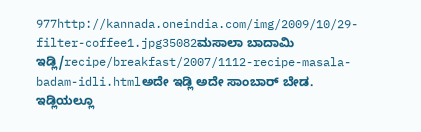977http://kannada.oneindia.com/img/2009/10/29-filter-coffee1.jpg35082ಮಸಾಲಾ ಬಾದಾಮಿ ಇಡ್ಲಿ/recipe/breakfast/2007/1112-recipe-masala-badam-idli.htmlಅದೇ ಇಡ್ಲಿ ಅದೇ ಸಾಂಬಾರ್ ಬೇಡ. ಇಡ್ಲಿಯಲ್ಲೂ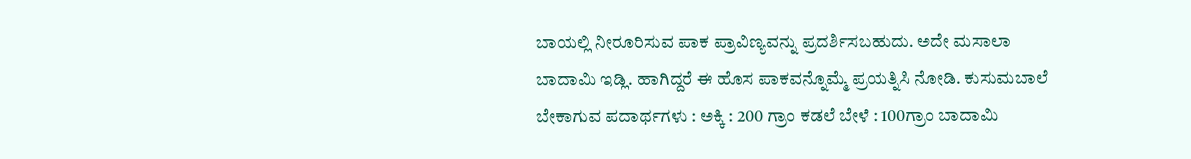ಬಾಯಲ್ಲಿ ನೀರೂರಿಸುವ ಪಾಕ ಪ್ರಾವಿಣ್ಯವನ್ನು ಪ್ರದರ್ಶಿಸಬಹುದು. ಅದೇ ಮಸಾಲಾ ಬಾದಾಮಿ ಇಡ್ಲಿ. ಹಾಗಿದ್ದರೆ ಈ ಹೊಸ ಪಾಕವನ್ನೊಮ್ಮೆ ಪ್ರಯತ್ನಿಸಿ ನೋಡಿ. ಕುಸುಮಬಾಲೆ ಬೇಕಾಗುವ ಪದಾರ್ಥಗಳು : ಅಕ್ಕಿ : 200 ಗ್ರಾಂ ಕಡಲೆ ಬೇಳೆ : 100ಗ್ರಾಂ ಬಾದಾಮಿ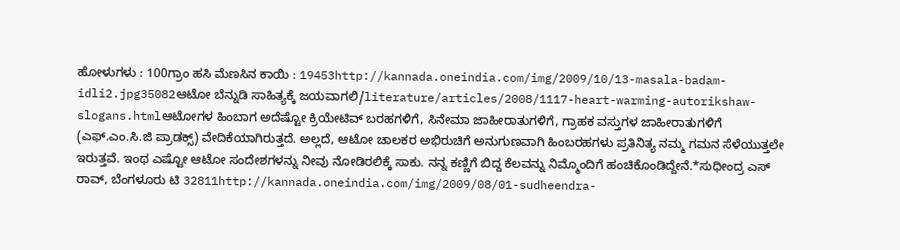ಹೋಳುಗಳು : 100ಗ್ರಾಂ ಹಸಿ ಮೆಣಸಿನ ಕಾಯಿ : 19453http://kannada.oneindia.com/img/2009/10/13-masala-badam-idli2.jpg35082ಆಟೋ ಬೆನ್ನುಡಿ ಸಾಹಿತ್ಯಕ್ಕೆ ಜಯವಾಗಲಿ/literature/articles/2008/1117-heart-warming-autorikshaw-slogans.htmlಆಟೋಗಳ ಹಿಂಬಾಗ ಅದೆಷ್ಟೋ ಕ್ರಿಯೇಟಿವ್ ಬರಹಗಳಿಗೆ, ಸಿನೇಮಾ ಜಾಹೀರಾತುಗಳಿಗೆ, ಗ್ರಾಹಕ ವಸ್ತುಗಳ ಜಾಹೀರಾತುಗಳಿಗೆ (ಎಫ್.ಎಂ.ಸಿ.ಜಿ ಪ್ರಾಡಕ್ಸ್) ವೇದಿಕೆಯಾಗಿರುತ್ತದೆ. ಅಲ್ಲದೆ, ಆಟೋ ಚಾಲಕರ ಅಭಿರುಚಿಗೆ ಅನುಗುಣವಾಗಿ ಹಿಂಬರಹಗಳು ಪ್ರತಿನಿತ್ಯ ನಮ್ಮ ಗಮನ ಸೆಳೆಯುತ್ತಲೇ ಇರುತ್ತವೆ. ಇಂಥ ಎಷ್ಟೋ ಆಟೋ ಸಂದೇಶಗಳನ್ನು ನೀವು ನೋಡಿರಲಿಕ್ಕೆ ಸಾಕು. ನನ್ನ ಕಣ್ಣಿಗೆ ಬಿದ್ದ ಕೆಲವನ್ನು ನಿಮ್ಮೊಂದಿಗೆ ಹಂಚಿಕೊಂಡಿದ್ದೇನೆ.*ಸುಧೀಂದ್ರ ಎಸ್ ರಾವ್, ಬೆಂಗಳೂರು ಟಿ 32811http://kannada.oneindia.com/img/2009/08/01-sudheendra-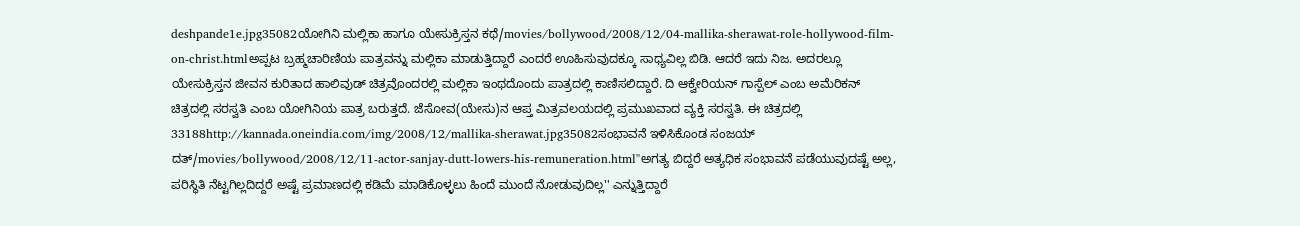deshpande1e.jpg35082ಯೋಗಿನಿ ಮಲ್ಲಿಕಾ ಹಾಗೂ ಯೇಸುಕ್ರಿಸ್ತನ ಕಥೆ/movies/bollywood/2008/12/04-mallika-sherawat-role-hollywood-film-on-christ.htmlಅಪ್ಪಟ ಬ್ರಹ್ಮಚಾರಿಣಿಯ ಪಾತ್ರವನ್ನು ಮಲ್ಲಿಕಾ ಮಾಡುತ್ತಿದ್ದಾರೆ ಎಂದರೆ ಊಹಿಸುವುದಕ್ಕೂ ಸಾಧ್ಯವಿಲ್ಲ ಬಿಡಿ. ಆದರೆ ಇದು ನಿಜ. ಅದರಲ್ಲೂ ಯೇಸುಕ್ರಿಸ್ತನ ಜೀವನ ಕುರಿತಾದ ಹಾಲಿವುಡ್ ಚಿತ್ರವೊಂದರಲ್ಲಿ ಮಲ್ಲಿಕಾ ಇಂಥದೊಂದು ಪಾತ್ರದಲ್ಲಿ ಕಾಣಿಸಲಿದ್ದಾರೆ. ದಿ ಆಕ್ವೇರಿಯನ್ ಗಾಸ್ಪೆಲ್ ಎಂಬ ಅಮೆರಿಕನ್ ಚಿತ್ರದಲ್ಲಿ ಸರಸ್ವತಿ ಎಂಬ ಯೋಗಿನಿಯ ಪಾತ್ರ ಬರುತ್ತದೆ. ಜೆಸೋವ(ಯೇಸು)ನ ಆಪ್ತ ಮಿತ್ರವಲಯದಲ್ಲಿ ಪ್ರಮುಖವಾದ ವ್ಯಕ್ತಿ ಸರಸ್ವತಿ. ಈ ಚಿತ್ರದಲ್ಲಿ 33188http://kannada.oneindia.com/img/2008/12/mallika-sherawat.jpg35082ಸಂಭಾವನೆ ಇಳಿಸಿಕೊಂಡ ಸಂಜಯ್ ದತ್/movies/bollywood/2008/12/11-actor-sanjay-dutt-lowers-his-remuneration.html''ಅಗತ್ಯ ಬಿದ್ದರೆ ಅತ್ಯಧಿಕ ಸಂಭಾವನೆ ಪಡೆಯುವುದಷ್ಟೆ ಅಲ್ಲ, ಪರಿಸ್ಥಿತಿ ನೆಟ್ಟಗಿಲ್ಲದಿದ್ದರೆ ಅಷ್ಟೆ ಪ್ರಮಾಣದಲ್ಲಿ ಕಡಿಮೆ ಮಾಡಿಕೊಳ್ಳಲು ಹಿಂದೆ ಮುಂದೆ ನೋಡುವುದಿಲ್ಲ'' ಎನ್ನುತ್ತಿದ್ದಾರೆ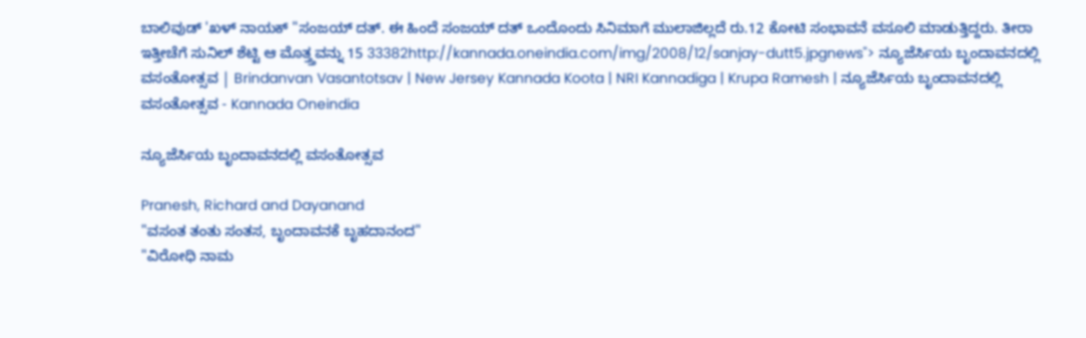ಬಾಲಿವುಡ್ 'ಖಳ್ ನಾಯಕ್ "ಸಂಜಯ್ ದತ್. ಈ ಹಿಂದೆ ಸಂಜಯ್ ದತ್ ಒಂದೊಂದು ಸಿನಿಮಾಗೆ ಮುಲಾಜಿಲ್ಲದೆ ರು.12 ಕೋಟಿ ಸಂಭಾವನೆ ವಸೂಲಿ ಮಾಡುತ್ತಿದ್ದರು. ತೀರಾ ಇತ್ತೀಚೆಗೆ ಸುನಿಲ್ ಶೆಟ್ಟಿ ಆ ಮೊತ್ತ್ತವನ್ನು 15 33382http://kannada.oneindia.com/img/2008/12/sanjay-dutt5.jpgnews"> ನ್ಯೂಜೆರ್ಸಿಯ ಬೃಂದಾವನದಲ್ಲಿ ವಸಂತೋತ್ಸವ | Brindanvan Vasantotsav | New Jersey Kannada Koota | NRI Kannadiga | Krupa Ramesh | ನ್ಯೂಜೆರ್ಸಿಯ ಬೃಂದಾವನದಲ್ಲಿ ವಸಂತೋತ್ಸವ - Kannada Oneindia

ನ್ಯೂಜೆರ್ಸಿಯ ಬೃಂದಾವನದಲ್ಲಿ ವಸಂತೋತ್ಸವ

Pranesh, Richard and Dayanand
"ವಸಂತ ತಂತು ಸಂತಸ, ಬೃಂದಾವನಕೆ ಬೃಹದಾನಂದ"
"ವಿರೋಧಿ ನಾಮ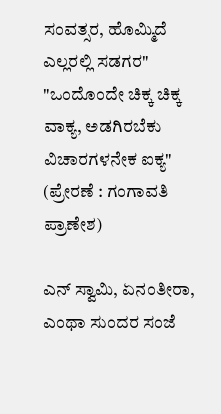ಸಂವತ್ಸರ, ಹೊಮ್ಮಿದೆ ಎಲ್ಲರಲ್ಲಿ ಸಡಗರ"
"ಒಂದೊಂದೇ ಚಿಕ್ಕ ಚಿಕ್ಕ ವಾಕ್ಯ, ಅಡಗಿರಬೆಕು ವಿಚಾರಗಳನೇಕ ಐಕ್ಯ" (ಪ್ರೇರಣೆ : ಗಂಗಾವತಿ ಪ್ರಾಣೇಶ)

ಎನ್ ಸ್ವಾಮಿ, ಏನಂತೀರಾ, ಎಂಥಾ ಸುಂದರ ಸಂಜೆ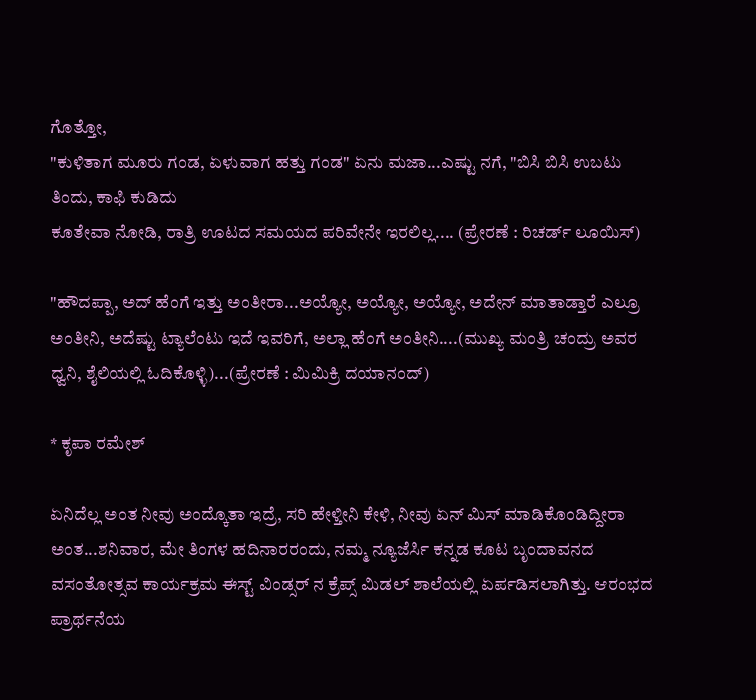ಗೊತ್ತೋ,
"ಕುಳಿತಾಗ ಮೂರು ಗಂಡ, ಏಳುವಾಗ ಹತ್ತು ಗಂಡ" ಏನು ಮಜಾ...ಎಷ್ಟು ನಗೆ, "ಬಿಸಿ ಬಿಸಿ ಉಬಟು ತಿಂದು, ಕಾಫಿ ಕುಡಿದು
ಕೂತೇವಾ ನೋಡಿ, ರಾತ್ರಿ ಊಟದ ಸಮಯದ ಪರಿವೇನೇ ಇರಲಿಲ್ಲ.... (ಪ್ರೇರಣೆ : ರಿಚರ್ಡ್ ಲೂಯಿಸ್)

"ಹೌದಪ್ಪಾ, ಅದ್ ಹೆಂಗೆ ಇತ್ತು ಅಂತೀರಾ...ಅಯ್ಯೋ, ಅಯ್ಯೋ, ಅಯ್ಯೋ, ಅದೇನ್ ಮಾತಾಡ್ತಾರೆ ಎಲ್ರೂ ಅಂತೀನಿ, ಅದೆಷ್ಟು ಟ್ಯಾಲೆಂಟು ಇದೆ ಇವರಿಗೆ, ಅಲ್ಲಾ ಹೆಂಗೆ ಅಂತೀನಿ....(ಮುಖ್ಯ ಮಂತ್ರಿ ಚಂದ್ರು ಅವರ ಧ್ವನಿ, ಶೈಲಿಯಲ್ಲಿ ಓದಿಕೊಳ್ಳಿ)...(ಪ್ರೇರಣೆ : ಮಿಮಿಕ್ರಿ ದಯಾನಂದ್)

* ಕೃಪಾ ರಮೇಶ್

ಏನಿದೆಲ್ಲ ಅಂತ ನೀವು ಅಂದ್ಕೊತಾ ಇದ್ರೆ, ಸರಿ ಹೇಳ್ತೀನಿ ಕೇಳಿ, ನೀವು ಏನ್ ಮಿಸ್ ಮಾಡಿಕೊಂಡಿದ್ದೀರಾ ಅಂತ...ಶನಿವಾರ, ಮೇ ತಿಂಗಳ ಹದಿನಾರರಂದು, ನಮ್ಮ ನ್ಯೂಜೆರ್ಸಿ ಕನ್ನಡ ಕೂಟ ಬೃಂದಾವನದ ವಸಂತೋತ್ಸವ ಕಾರ್ಯಕ್ರಮ ಈಸ್ಟ್ ವಿಂಡ್ಸರ್ ನ ಕ್ರೆಪ್ಸ್ ಮಿಡಲ್ ಶಾಲೆಯಲ್ಲಿ ಏರ್ಪಡಿಸಲಾಗಿತ್ತು. ಆರಂಭದ ಪ್ರಾರ್ಥನೆಯ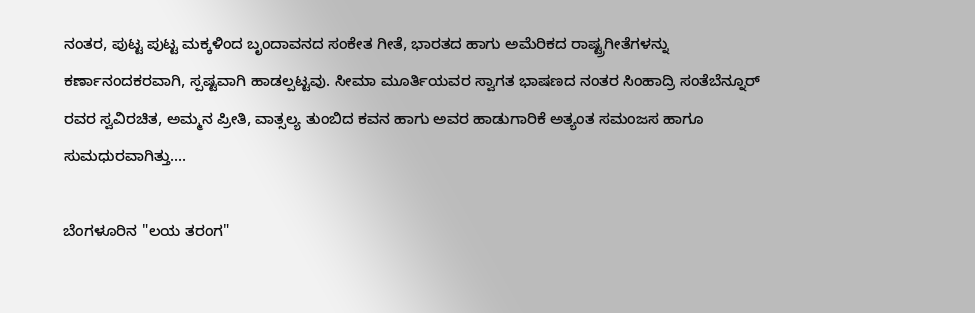ನಂತರ, ಪುಟ್ಟ ಪುಟ್ಟ ಮಕ್ಕಳಿಂದ ಬೃಂದಾವನದ ಸಂಕೇತ ಗೀತೆ, ಭಾರತದ ಹಾಗು ಅಮೆರಿಕದ ರಾಷ್ಟ್ರಗೀತೆಗಳನ್ನು ಕರ್ಣಾನಂದಕರವಾಗಿ, ಸ್ಪಷ್ಟವಾಗಿ ಹಾಡಲ್ಪಟ್ಟವು. ಸೀಮಾ ಮೂರ್ತಿಯವರ ಸ್ವಾಗತ ಭಾಷಣದ ನಂತರ ಸಿಂಹಾದ್ರಿ ಸಂತೆಬೆನ್ನೂರ್ ರವರ ಸ್ವವಿರಚಿತ, ಅಮ್ಮನ ಪ್ರೀತಿ, ವಾತ್ಸಲ್ಯ ತುಂಬಿದ ಕವನ ಹಾಗು ಅವರ ಹಾಡುಗಾರಿಕೆ ಅತ್ಯಂತ ಸಮಂಜಸ ಹಾಗೂ ಸುಮಧುರವಾಗಿತ್ತು....

ಬೆಂಗಳೂರಿನ "ಲಯ ತರಂಗ"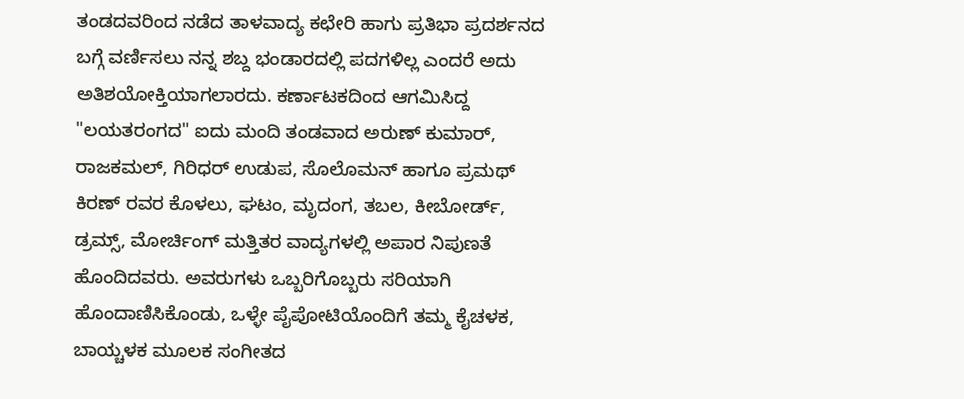ತಂಡದವರಿಂದ ನಡೆದ ತಾಳವಾದ್ಯ ಕಛೇರಿ ಹಾಗು ಪ್ರತಿಭಾ ಪ್ರದರ್ಶನದ ಬಗ್ಗೆ ವರ್ಣಿಸಲು ನನ್ನ ಶಬ್ದ ಭಂಡಾರದಲ್ಲಿ ಪದಗಳಿಲ್ಲ ಎಂದರೆ ಅದು ಅತಿಶಯೋಕ್ತಿಯಾಗಲಾರದು. ಕರ್ಣಾಟಕದಿಂದ ಆಗಮಿಸಿದ್ದ "ಲಯತರಂಗದ" ಐದು ಮಂದಿ ತಂಡವಾದ ಅರುಣ್ ಕುಮಾರ್, ರಾಜಕಮಲ್, ಗಿರಿಧರ್ ಉಡುಪ, ಸೊಲೊಮನ್ ಹಾಗೂ ಪ್ರಮಥ್ ಕಿರಣ್ ರವರ ಕೊಳಲು, ಘಟಂ, ಮೃದಂಗ, ತಬಲ, ಕೀಬೋರ್ಡ್, ಡ್ರಮ್ಸ್, ಮೋರ್ಚಿಂಗ್ ಮತ್ತಿತರ ವಾದ್ಯಗಳಲ್ಲಿ ಅಪಾರ ನಿಪುಣತೆ ಹೊಂದಿದವರು. ಅವರುಗಳು ಒಬ್ಬರಿಗೊಬ್ಬರು ಸರಿಯಾಗಿ ಹೊಂದಾಣಿಸಿಕೊಂಡು, ಒಳ್ಳೇ ಪೈಪೋಟಿಯೊಂದಿಗೆ ತಮ್ಮ ಕೈಚಳಕ, ಬಾಯ್ಚಳಕ ಮೂಲಕ ಸಂಗೀತದ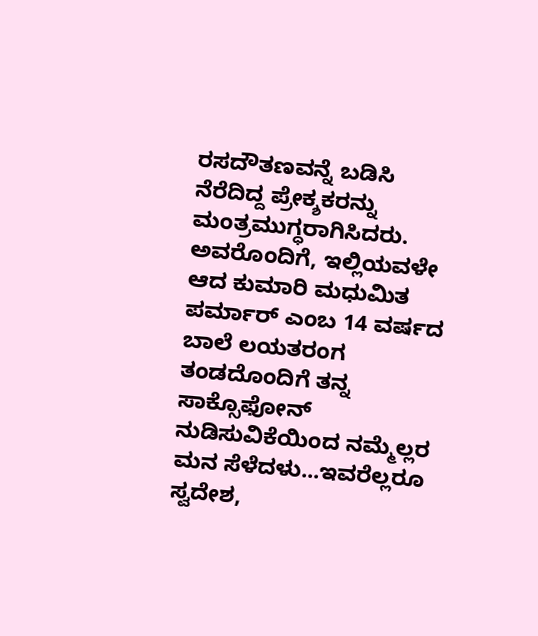ರಸದೌತಣವನ್ನೆ ಬಡಿಸಿ ನೆರೆದಿದ್ದ ಪ್ರೇಕ್ಶಕರನ್ನು ಮಂತ್ರಮುಗ್ಧರಾಗಿಸಿದರು. ಅವರೊಂದಿಗೆ, ಇಲ್ಲಿಯವಳೇ ಆದ ಕುಮಾರಿ ಮಧುಮಿತ ಪರ್ಮಾರ್ ಎಂಬ 14 ವರ್ಷದ ಬಾಲೆ ಲಯತರಂಗ ತಂಡದೊಂದಿಗೆ ತನ್ನ ಸಾಕ್ಸೊಫೋನ್ ನುಡಿಸುವಿಕೆಯಿಂದ ನಮ್ಮೆಲ್ಲರ ಮನ ಸೆಳೆದಳು...ಇವರೆಲ್ಲರೂ ಸ್ವದೇಶ,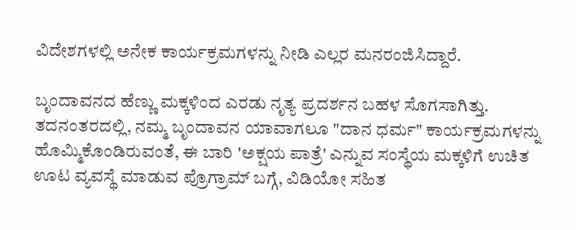ವಿದೇಶಗಳಲ್ಲಿ ಅನೇಕ ಕಾರ್ಯಕ್ರಮಗಳನ್ನು ನೀಡಿ ಎಲ್ಲರ ಮನರಂಜಿಸಿದ್ದಾರೆ.

ಬೃಂದಾವನದ ಹೆಣ್ಣು ಮಕ್ಕಳಿಂದ ಎರಡು ನೃತ್ಯ ಪ್ರದರ್ಶನ ಬಹಳ ಸೊಗಸಾಗಿತ್ತು. ತದನಂತರದಲ್ಲಿ, ನಮ್ಮ ಬೃಂದಾವನ ಯಾವಾಗಲೂ "ದಾನ ಧರ್ಮ" ಕಾರ್ಯಕ್ರಮಗಳನ್ನು ಹೊಮ್ಮಿಕೊಂಡಿರುವಂತೆ, ಈ ಬಾರಿ 'ಅಕ್ಷಯ ಪಾತ್ರೆ' ಎನ್ನುವ ಸಂಸ್ಥೆಯ ಮಕ್ಕಳಿಗೆ ಉಚಿತ ಊಟ ವ್ಯವಸ್ಥೆ ಮಾಡುವ ಪ್ರೊಗ್ರಾಮ್ ಬಗ್ಗೆ, ವಿಡಿಯೋ ಸಹಿತ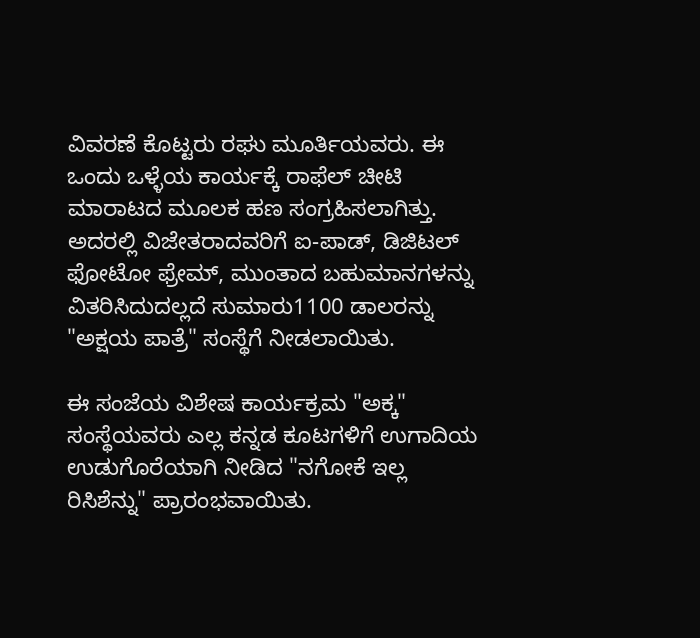ವಿವರಣೆ ಕೊಟ್ಟರು ರಘು ಮೂರ್ತಿಯವರು. ಈ ಒಂದು ಒಳ್ಳೆಯ ಕಾರ್ಯಕ್ಕೆ ರಾಫೆಲ್ ಚೀಟಿ ಮಾರಾಟದ ಮೂಲಕ ಹಣ ಸಂಗ್ರಹಿಸಲಾಗಿತ್ತು. ಅದರಲ್ಲಿ ವಿಜೇತರಾದವರಿಗೆ ಐ-ಪಾಡ್, ಡಿಜಿಟಲ್ ಫೋಟೋ ಫ್ರೇಮ್, ಮುಂತಾದ ಬಹುಮಾನಗಳನ್ನು ವಿತರಿಸಿದುದಲ್ಲದೆ ಸುಮಾರು1100 ಡಾಲರನ್ನು "ಅಕ್ಷಯ ಪಾತ್ರೆ" ಸಂಸ್ಥೆಗೆ ನೀಡಲಾಯಿತು.

ಈ ಸಂಜೆಯ ವಿಶೇಷ ಕಾರ್ಯಕ್ರಮ "ಅಕ್ಕ" ಸಂಸ್ಥೆಯವರು ಎಲ್ಲ ಕನ್ನಡ ಕೂಟಗಳಿಗೆ ಉಗಾದಿಯ ಉಡುಗೊರೆಯಾಗಿ ನೀಡಿದ "ನಗೋಕೆ ಇಲ್ಲ ರಿಸಿಶೆನ್ನು" ಪ್ರಾರಂಭವಾಯಿತು.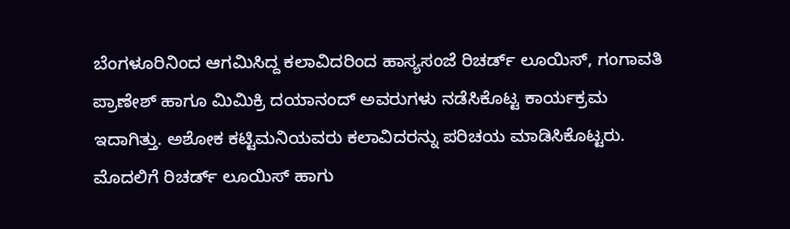ಬೆಂಗಳೂರಿನಿಂದ ಆಗಮಿಸಿದ್ದ ಕಲಾವಿದರಿಂದ ಹಾಸ್ಯಸಂಜೆ ರಿಚರ್ಡ್ ಲೂಯಿಸ್, ಗಂಗಾವತಿ ಪ್ರಾಣೇಶ್ ಹಾಗೂ ಮಿಮಿಕ್ರಿ ದಯಾನಂದ್ ಅವರುಗಳು ನಡೆಸಿಕೊಟ್ಟ ಕಾರ್ಯಕ್ರಮ ಇದಾಗಿತ್ತು. ಅಶೋಕ ಕಟ್ಟಿಮನಿಯವರು ಕಲಾವಿದರನ್ನು ಪರಿಚಯ ಮಾಡಿಸಿಕೊಟ್ಟರು. ಮೊದಲಿಗೆ ರಿಚರ್ಡ್ ಲೂಯಿಸ್ ಹಾಗು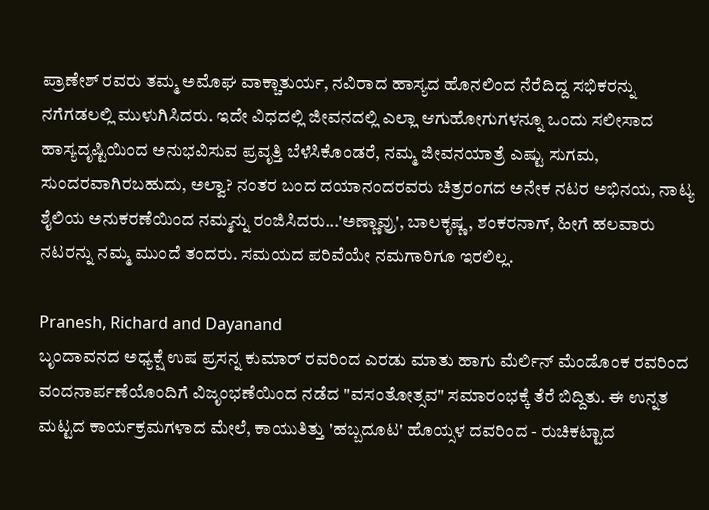ಪ್ರಾಣೇಶ್ ರವರು ತಮ್ಮ ಅಮೊಘ ವಾಕ್ಚಾತುರ್ಯ, ನವಿರಾದ ಹಾಸ್ಯದ ಹೊನಲಿಂದ ನೆರೆದಿದ್ದ ಸಭಿಕರನ್ನು ನಗೆಗಡಲಲ್ಲಿ ಮುಳುಗಿಸಿದರು. ಇದೇ ವಿಧದಲ್ಲಿ ಜೀವನದಲ್ಲಿ ಎಲ್ಲಾ ಆಗುಹೋಗುಗಳನ್ನೂ ಒಂದು ಸಲೀಸಾದ ಹಾಸ್ಯದೃಷ್ಟಿಯಿಂದ ಅನುಭವಿಸುವ ಪ್ರವೃತ್ತಿ ಬೆಳೆಸಿಕೊಂಡರೆ, ನಮ್ಮ ಜೀವನಯಾತ್ರೆ ಎಷ್ಟು ಸುಗಮ, ಸುಂದರವಾಗಿರಬಹುದು, ಅಲ್ವಾ? ನಂತರ ಬಂದ ದಯಾನಂದರವರು ಚಿತ್ರರಂಗದ ಅನೇಕ ನಟರ ಅಭಿನಯ, ನಾಟ್ಯ ಶೈಲಿಯ ಅನುಕರಣೆಯಿಂದ ನಮ್ಮನ್ನು ರಂಜಿಸಿದರು...'ಅಣ್ಣಾವ್ರು', ಬಾಲಕೃಷ್ಣ, ಶಂಕರನಾಗ್, ಹೀಗೆ ಹಲವಾರು ನಟರನ್ನು ನಮ್ಮ ಮುಂದೆ ತಂದರು. ಸಮಯದ ಪರಿವೆಯೇ ನಮಗಾರಿಗೂ ಇರಲಿಲ್ಲ.

Pranesh, Richard and Dayanand
ಬೃಂದಾವನದ ಅಧ್ಯಕ್ಷೆ ಉಷ ಪ್ರಸನ್ನ ಕುಮಾರ್ ರವರಿಂದ ಎರಡು ಮಾತು ಹಾಗು ಮೆರ್ಲಿನ್ ಮೆಂಡೊಂಕ ರವರಿಂದ ವಂದನಾರ್ಪಣೆಯೊಂದಿಗೆ ವಿಜೃಂಭಣೆಯಿಂದ ನಡೆದ "ವಸಂತೋತ್ಸವ" ಸಮಾರಂಭಕ್ಕೆ ತೆರೆ ಬಿದ್ದಿತು. ಈ ಉನ್ನತ ಮಟ್ಟದ ಕಾರ್ಯಕ್ರಮಗಳಾದ ಮೇಲೆ, ಕಾಯುತಿತ್ತು 'ಹಬ್ಬದೂಟ' ಹೊಯ್ಸಳ ದವರಿಂದ - ರುಚಿಕಟ್ಟಾದ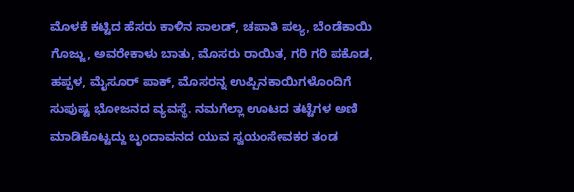ಮೊಳಕೆ ಕಟ್ಟಿದ ಹೆಸರು ಕಾಳಿನ ಸಾಲಡ್, ಚಪಾತಿ ಪಲ್ಯ, ಬೆಂಡೆಕಾಯಿ ಗೊಜ್ಜು, ಅವರೇಕಾಳು ಬಾತು, ಮೊಸರು ರಾಯಿತ, ಗರಿ ಗರಿ ಪಕೊಡ, ಹಪ್ಪಳ, ಮೈಸೂರ್ ಪಾಕ್, ಮೊಸರನ್ನ ಉಪ್ಪಿನಕಾಯಿಗಳೊಂದಿಗೆ ಸುಪುಷ್ಟ ಭೋಜನದ ವ್ಯವಸ್ಥೆ. ನಮಗೆಲ್ಲಾ ಊಟದ ತಟ್ಟೆಗಳ ಅಣಿ ಮಾಡಿಕೊಟ್ಟದ್ದು ಬೃಂದಾವನದ ಯುವ ಸ್ವಯಂಸೇವಕರ ತಂಡ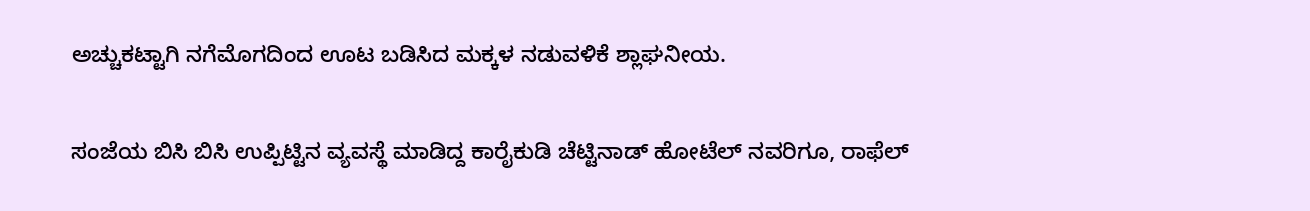ಅಚ್ಚುಕಟ್ಟಾಗಿ ನಗೆಮೊಗದಿಂದ ಊಟ ಬಡಿಸಿದ ಮಕ್ಕಳ ನಡುವಳಿಕೆ ಶ್ಲಾಘನೀಯ.

ಸಂಜೆಯ ಬಿಸಿ ಬಿಸಿ ಉಪ್ಪಿಟ್ಟಿನ ವ್ಯವಸ್ಥೆ ಮಾಡಿದ್ದ ಕಾರೈಕುಡಿ ಚೆಟ್ಟಿನಾಡ್ ಹೋಟೆಲ್ ನವರಿಗೂ, ರಾಫೆಲ್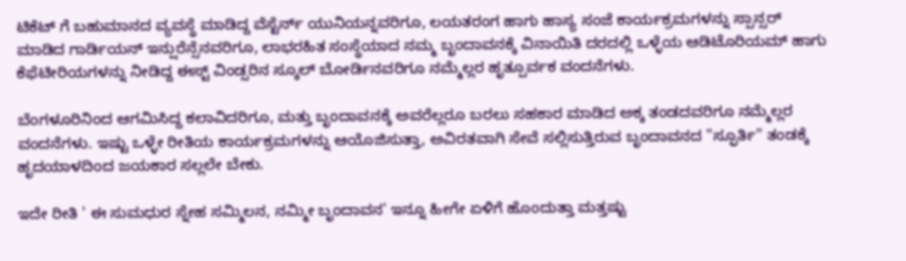ಟಿಕೆಟ್ ಗೆ ಬಹುಮಾನದ ವ್ಯವಸ್ಥೆ ಮಾಡಿದ್ದ ವೆಸ್ಟೆರ್ನ್ ಯುನಿಯನ್ನವರಿಗೂ, ಲಯತರಂಗ ಹಾಗು ಹಾಸ್ಯ ಸಂಜೆ ಕಾರ್ಯಕ್ರಮಗಳನ್ನು ಸ್ಪಾನ್ಸರ್ ಮಾಡಿದ ಗಾರ್ಡಿಯನ್ ಇನ್ಷುರೆನ್ಸೆನವರಿಗೂ, ಲಾಭರಹಿತ ಸಂಸ್ಥೆಯಾದ ನಮ್ಮ ಬೃಂದಾವನಕ್ಕೆ ವಿನಾಯಿತಿ ದರದಲ್ಲಿ ಒಳ್ಳೆಯ ಆಡಿಟೊರಿಯಮ್ ಹಾಗು ಕೆಫೆಟೀರಿಯಗಳನ್ನು ನೀಡಿದ್ದ ಈಸ್ಟ್ ವಿಂಡ್ಸರಿನ ಸ್ಕೂಲ್ ಬೋರ್ಡಿನವರಿಗೂ ನಮ್ಮೆಲ್ಲರ ಹೃತ್ಪೂರ್ವಕ ವಂದನೆಗಳು.

ಬೆಂಗಳೂರಿನಿಂದ ಆಗಮಿಸಿದ್ದ ಕಲಾವಿದರಿಗೂ, ಮತ್ತು ಬೃಂದಾವನಕ್ಕೆ ಅವರೆಲ್ಲರೂ ಬರಲು ಸಹಕಾರ ಮಾಡಿದ ಅಕ್ಕ ತಂಡದವರಿಗೂ ನಮ್ಮೆಲ್ಲರ ವಂದನೆಗಳು. ಇಷ್ಟು ಒಳ್ಳೇ ರೀತಿಯ ಕಾರ್ಯಕ್ರಮಗಳನ್ನು ಆಯೊಜಿಸುತ್ತಾ, ಅವಿರತವಾಗಿ ಸೇವೆ ಸಲ್ಲಿಸುತ್ತಿರುವ ಬೃಂದಾವನದ "ಸ್ಫೂರ್ತಿ" ತಂಡಕ್ಕೆ ಹೃದಯಾಳದಿಂದ ಜಯಕಾರ ಸಲ್ಲಲೇ ಬೇಕು.

ಇದೇ ರೀತಿ ' ಈ ಸುಮಧುರ ಸ್ನೇಹ ಸಮ್ಮಿಲನ, ನಮ್ಮೀ ಬೃಂದಾವನ' ಇನ್ನೂ ಹೀಗೇ ಏಳಿಗೆ ಹೊಂದುತ್ತಾ ಮತ್ತಷ್ಟು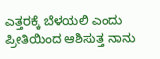ಎತ್ತರಕ್ಕೆ ಬೆಳಯಲಿ ಎಂದು ಪ್ರೀತಿಯಿಂದ ಆಶಿಸುತ್ತ ನಾನು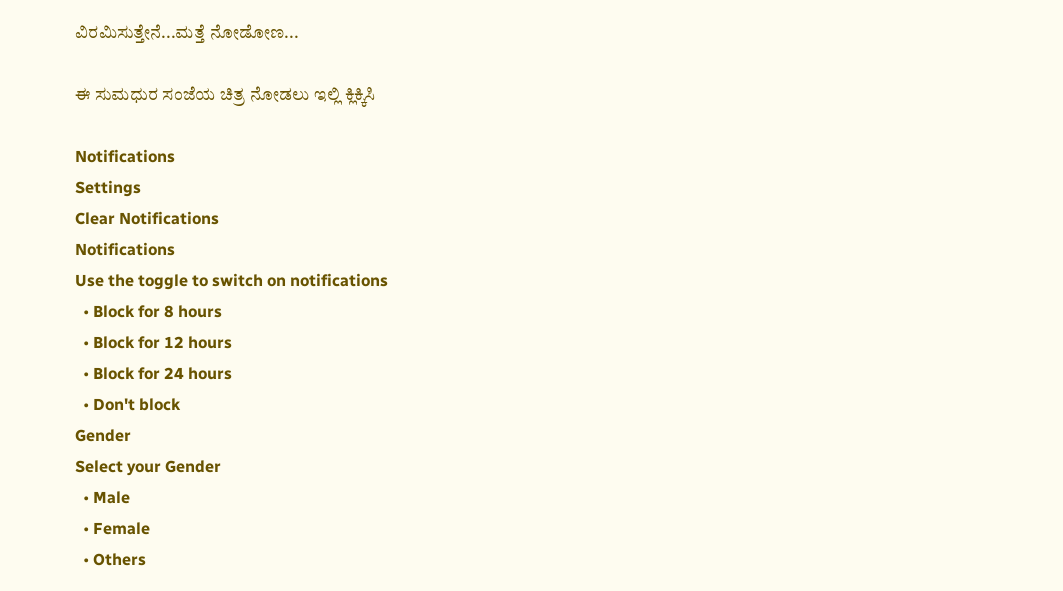ವಿರಮಿಸುತ್ತೇನೆ...ಮತ್ತೆ ನೋಡೋಣ...

ಈ ಸುಮಧುರ ಸಂಜೆಯ ಚಿತ್ರ ನೋಡಲು ಇಲ್ಲಿ ಕ್ಲಿಕ್ಕಿಸಿ

Notifications
Settings
Clear Notifications
Notifications
Use the toggle to switch on notifications
  • Block for 8 hours
  • Block for 12 hours
  • Block for 24 hours
  • Don't block
Gender
Select your Gender
  • Male
  • Female
  • Others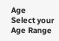Age
Select your Age Range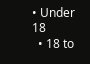• Under 18
  • 18 to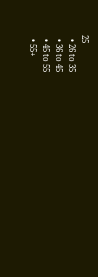25
  • 26 to 35
  • 36 to 45
  • 45 to 55
  • 55+